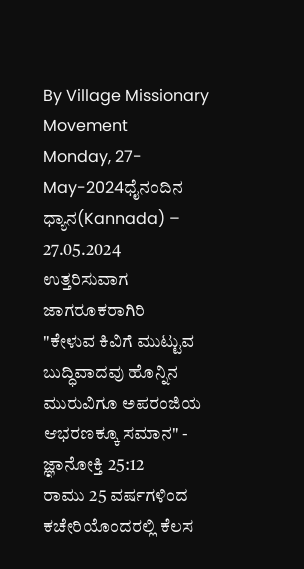By Village Missionary Movement
Monday, 27-May-2024ಧೈನಂದಿನ ಧ್ಯಾನ(Kannada) – 27.05.2024
ಉತ್ತರಿಸುವಾಗ ಜಾಗರೂಕರಾಗಿರಿ
"ಕೇಳುವ ಕಿವಿಗೆ ಮುಟ್ಟುವ ಬುದ್ಧಿವಾದವು ಹೊನ್ನಿನ ಮುರುವಿಗೂ ಅಪರಂಜಿಯ ಆಭರಣಕ್ಕೂ ಸಮಾನ" - ಜ್ಞಾನೋಕ್ತಿ 25:12
ರಾಮು 25 ವರ್ಷಗಳಿಂದ ಕಚೇರಿಯೊಂದರಲ್ಲಿ ಕೆಲಸ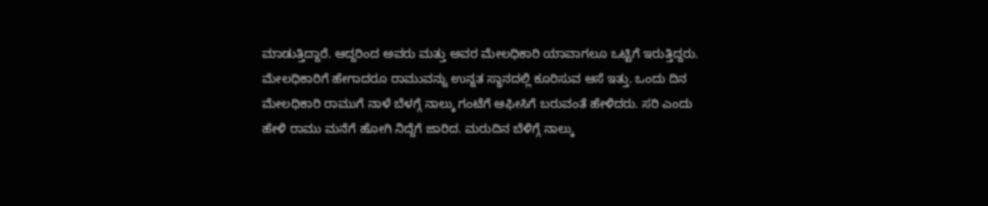ಮಾಡುತ್ತಿದ್ದಾರೆ. ಆದ್ದರಿಂದ ಅವರು ಮತ್ತು ಅವರ ಮೇಲಧಿಕಾರಿ ಯಾವಾಗಲೂ ಒಟ್ಟಿಗೆ ಇರುತ್ತಿದ್ದರು. ಮೇಲಧಿಕಾರಿಗೆ ಹೇಗಾದರೂ ರಾಮುವನ್ನು ಉನ್ನತ ಸ್ಥಾನದಲ್ಲಿ ಕೂರಿಸುವ ಆಸೆ ಇತ್ತು. ಒಂದು ದಿನ ಮೇಲಧಿಕಾರಿ ರಾಮುಗೆ ನಾಳೆ ಬೆಳಗ್ಗೆ ನಾಲ್ಕು ಗಂಟೆಗೆ ಆಫೀಸಿಗೆ ಬರುವಂತೆ ಹೇಳಿದರು. ಸರಿ ಎಂದು ಹೇಳಿ ರಾಮು ಮನೆಗೆ ಹೋಗಿ ನಿದ್ದೆಗೆ ಜಾರಿದ. ಮರುದಿನ ಬೆಳಿಗ್ಗೆ ನಾಲ್ಕು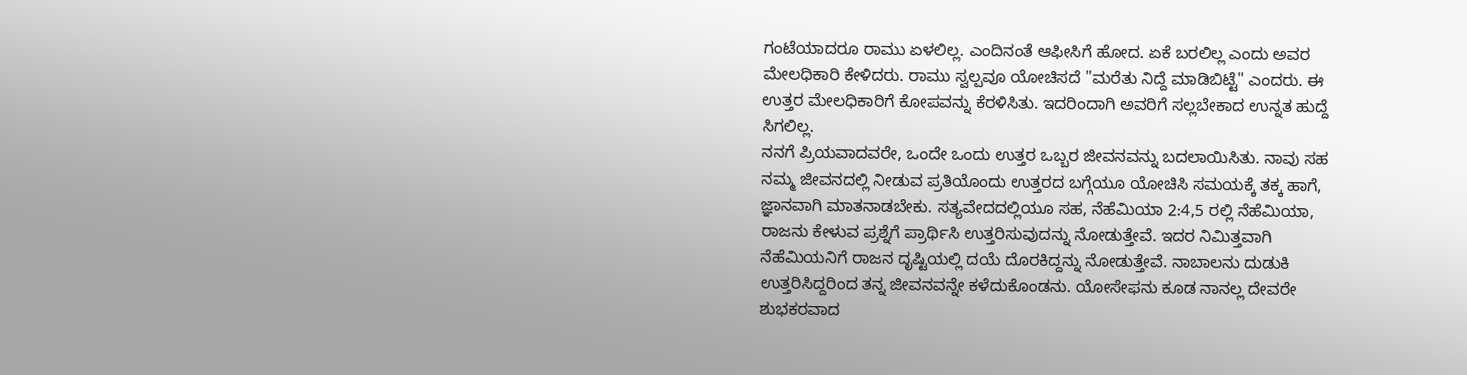ಗಂಟೆಯಾದರೂ ರಾಮು ಏಳಲಿಲ್ಲ. ಎಂದಿನಂತೆ ಆಫೀಸಿಗೆ ಹೋದ. ಏಕೆ ಬರಲಿಲ್ಲ ಎಂದು ಅವರ ಮೇಲಧಿಕಾರಿ ಕೇಳಿದರು. ರಾಮು ಸ್ವಲ್ಪವೂ ಯೋಚಿಸದೆ "ಮರೆತು ನಿದ್ದೆ ಮಾಡಿಬಿಟ್ಟೆ" ಎಂದರು. ಈ ಉತ್ತರ ಮೇಲಧಿಕಾರಿಗೆ ಕೋಪವನ್ನು ಕೆರಳಿಸಿತು. ಇದರಿಂದಾಗಿ ಅವರಿಗೆ ಸಲ್ಲಬೇಕಾದ ಉನ್ನತ ಹುದ್ದೆ ಸಿಗಲಿಲ್ಲ.
ನನಗೆ ಪ್ರಿಯವಾದವರೇ, ಒಂದೇ ಒಂದು ಉತ್ತರ ಒಬ್ಬರ ಜೀವನವನ್ನು ಬದಲಾಯಿಸಿತು. ನಾವು ಸಹ ನಮ್ಮ ಜೀವನದಲ್ಲಿ ನೀಡುವ ಪ್ರತಿಯೊಂದು ಉತ್ತರದ ಬಗ್ಗೆಯೂ ಯೋಚಿಸಿ ಸಮಯಕ್ಕೆ ತಕ್ಕ ಹಾಗೆ, ಜ್ಞಾನವಾಗಿ ಮಾತನಾಡಬೇಕು. ಸತ್ಯವೇದದಲ್ಲಿಯೂ ಸಹ, ನೆಹೆಮಿಯಾ 2:4,5 ರಲ್ಲಿ ನೆಹೆಮಿಯಾ, ರಾಜನು ಕೇಳುವ ಪ್ರಶ್ನೆಗೆ ಪ್ರಾರ್ಥಿಸಿ ಉತ್ತರಿಸುವುದನ್ನು ನೋಡುತ್ತೇವೆ. ಇದರ ನಿಮಿತ್ತವಾಗಿ ನೆಹೆಮಿಯನಿಗೆ ರಾಜನ ದೃಷ್ಟಿಯಲ್ಲಿ ದಯೆ ದೊರಕಿದ್ದನ್ನು ನೋಡುತ್ತೇವೆ. ನಾಬಾಲನು ದುಡುಕಿ ಉತ್ತರಿಸಿದ್ದರಿಂದ ತನ್ನ ಜೀವನವನ್ನೇ ಕಳೆದುಕೊಂಡನು. ಯೋಸೇಫನು ಕೂಡ ನಾನಲ್ಲ ದೇವರೇ ಶುಭಕರವಾದ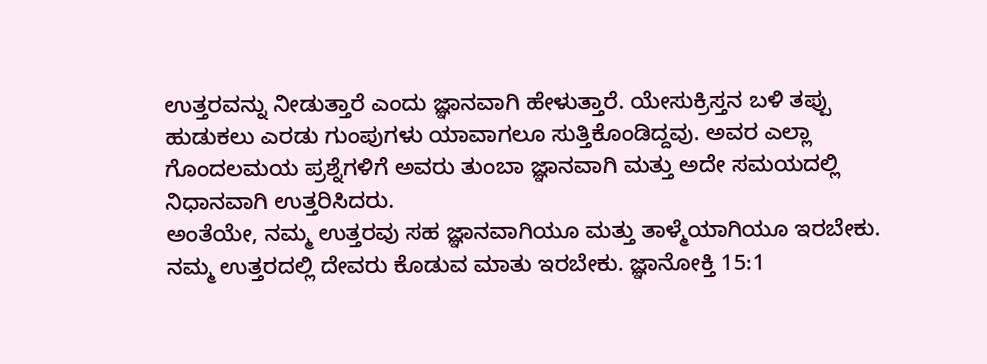ಉತ್ತರವನ್ನು ನೀಡುತ್ತಾರೆ ಎಂದು ಜ್ಞಾನವಾಗಿ ಹೇಳುತ್ತಾರೆ. ಯೇಸುಕ್ರಿಸ್ತನ ಬಳಿ ತಪ್ಪು ಹುಡುಕಲು ಎರಡು ಗುಂಪುಗಳು ಯಾವಾಗಲೂ ಸುತ್ತಿಕೊಂಡಿದ್ದವು. ಅವರ ಎಲ್ಲಾ ಗೊಂದಲಮಯ ಪ್ರಶ್ನೆಗಳಿಗೆ ಅವರು ತುಂಬಾ ಜ್ಞಾನವಾಗಿ ಮತ್ತು ಅದೇ ಸಮಯದಲ್ಲಿ ನಿಧಾನವಾಗಿ ಉತ್ತರಿಸಿದರು.
ಅಂತೆಯೇ, ನಮ್ಮ ಉತ್ತರವು ಸಹ ಜ್ಞಾನವಾಗಿಯೂ ಮತ್ತು ತಾಳ್ಮೆಯಾಗಿಯೂ ಇರಬೇಕು. ನಮ್ಮ ಉತ್ತರದಲ್ಲಿ ದೇವರು ಕೊಡುವ ಮಾತು ಇರಬೇಕು. ಜ್ಞಾನೋಕ್ತಿ 15:1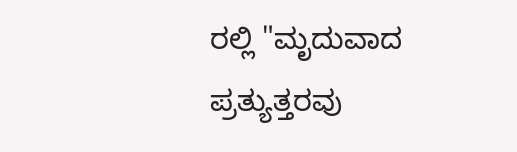ರಲ್ಲಿ "ಮೃದುವಾದ ಪ್ರತ್ಯುತ್ತರವು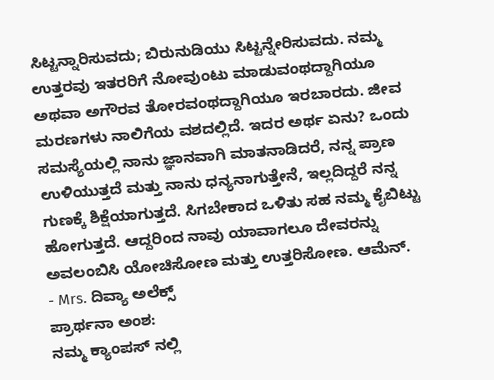ಸಿಟ್ಟನ್ನಾರಿಸುವದು; ಬಿರುನುಡಿಯು ಸಿಟ್ಟನ್ನೇರಿಸುವದು. ನಮ್ಮ ಉತ್ತರವು ಇತರರಿಗೆ ನೋವುಂಟು ಮಾಡುವಂಥದ್ದಾಗಿಯೂ ಅಥವಾ ಅಗೌರವ ತೋರವಂಥದ್ದಾಗಿಯೂ ಇರಬಾರದು. ಜೀವ ಮರಣಗಳು ನಾಲಿಗೆಯ ವಶದಲ್ಲಿದೆ. ಇದರ ಅರ್ಥ ಏನು? ಒಂದು ಸಮಸ್ಯೆಯಲ್ಲಿ ನಾನು ಜ್ಞಾನವಾಗಿ ಮಾತನಾಡಿದರೆ, ನನ್ನ ಪ್ರಾಣ ಉಳಿಯುತ್ತದೆ ಮತ್ತು ನಾನು ಧನ್ಯನಾಗುತ್ತೇನೆ, ಇಲ್ಲದಿದ್ದರೆ ನನ್ನ ಗುಣಕ್ಕೆ ಶಿಕ್ಷೆಯಾಗುತ್ತದೆ. ಸಿಗಬೇಕಾದ ಒಳಿತು ಸಹ ನಮ್ಮ ಕೈಬಿಟ್ಟು ಹೋಗುತ್ತದೆ. ಆದ್ದರಿಂದ ನಾವು ಯಾವಾಗಲೂ ದೇವರನ್ನು ಅವಲಂಬಿಸಿ ಯೋಚಿಸೋಣ ಮತ್ತು ಉತ್ತರಿಸೋಣ. ಆಮೆನ್.
- Mrs. ದಿವ್ಯಾ ಅಲೆಕ್ಸ್
ಪ್ರಾರ್ಥನಾ ಅಂಶ:
ನಮ್ಮ ಕ್ಯಾಂಪಸ್ ನಲ್ಲಿ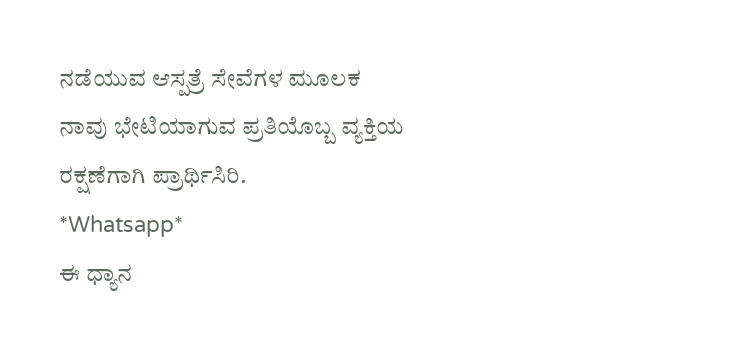ನಡೆಯುವ ಆಸ್ಪತ್ರೆ ಸೇವೆಗಳ ಮೂಲಕ ನಾವು ಭೇಟಿಯಾಗುವ ಪ್ರತಿಯೊಬ್ಬ ವ್ಯಕ್ತಿಯ ರಕ್ಷಣೆಗಾಗಿ ಪ್ರಾರ್ಥಿಸಿರಿ.
*Whatsapp*
ಈ ಧ್ಯಾನ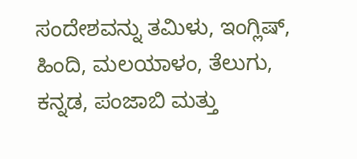ಸಂದೇಶವನ್ನು ತಮಿಳು, ಇಂಗ್ಲಿಷ್, ಹಿಂದಿ, ಮಲಯಾಳಂ, ತೆಲುಗು, ಕನ್ನಡ, ಪಂಜಾಬಿ ಮತ್ತು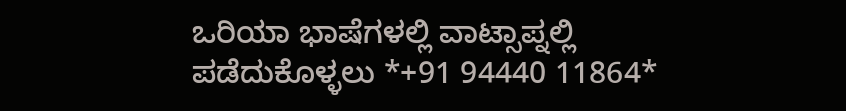ಒರಿಯಾ ಭಾಷೆಗಳಲ್ಲಿ ವಾಟ್ಸಾಪ್ನಲ್ಲಿ ಪಡೆದುಕೊಳ್ಳಲು *+91 94440 11864*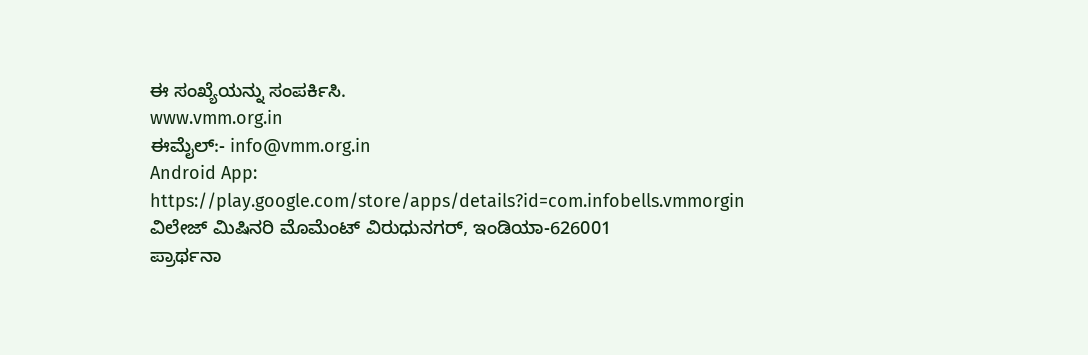ಈ ಸಂಖ್ಯೆಯನ್ನು ಸಂಪರ್ಕಿಸಿ.
www.vmm.org.in
ಈಮೈಲ್:- info@vmm.org.in
Android App: https://play.google.com/store/apps/details?id=com.infobells.vmmorgin
ವಿಲೇಜ್ ಮಿಷಿನರಿ ಮೊಮೆಂಟ್ ವಿರುಧುನಗರ್, ಇಂಡಿಯಾ-626001
ಪ್ರಾರ್ಥನಾ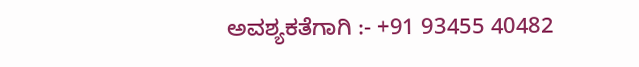ಅವಶ್ಯಕತೆಗಾಗಿ :- +91 93455 40482